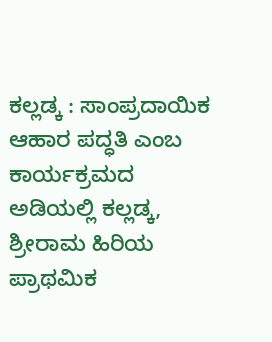ಕಲ್ಲಡ್ಕ : ಸಾಂಪ್ರದಾಯಿಕ ಆಹಾರ ಪದ್ಧತಿ ಎಂಬ ಕಾರ್ಯಕ್ರಮದ ಅಡಿಯಲ್ಲಿ ಕಲ್ಲಡ್ಕ, ಶ್ರೀರಾಮ ಹಿರಿಯ ಪ್ರಾಥಮಿಕ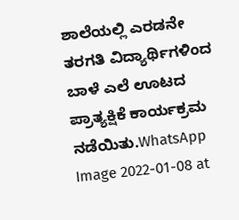ಶಾಲೆಯಲ್ಲಿ ಎರಡನೇ ತರಗತಿ ವಿದ್ಯಾರ್ಥಿಗಳಿಂದ ಬಾಳೆ ಎಲೆ ಊಟದ ಪ್ರಾತ್ಯಕ್ಷಿಕೆ ಕಾರ್ಯಕ್ರಮ ನಡೆಯಿತು.WhatsApp Image 2022-01-08 at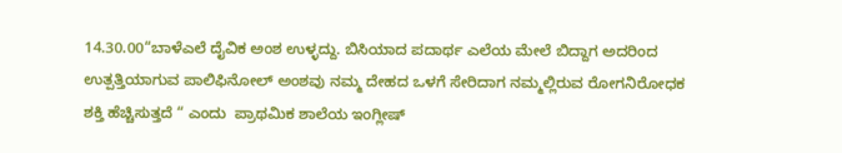14.30.00“ಬಾಳೆಎಲೆ ದೈವಿಕ ಅಂಶ ಉಳ್ಳದ್ದು. ಬಿಸಿಯಾದ ಪದಾರ್ಥ ಎಲೆಯ ಮೇಲೆ ಬಿದ್ದಾಗ ಅದರಿಂದ ಉತ್ಪತ್ತಿಯಾಗುವ ಪಾಲಿಫಿನೋಲ್ ಅಂಶವು ನಮ್ಮ ದೇಹದ ಒಳಗೆ ಸೇರಿದಾಗ ನಮ್ಮಲ್ಲಿರುವ ರೋಗನಿರೋಧಕ ಶಕ್ತಿ ಹೆಚ್ಚಿಸುತ್ತದೆ “ ಎಂದು  ಪ್ರಾಥಮಿಕ ಶಾಲೆಯ ಇಂಗ್ಲೀಷ್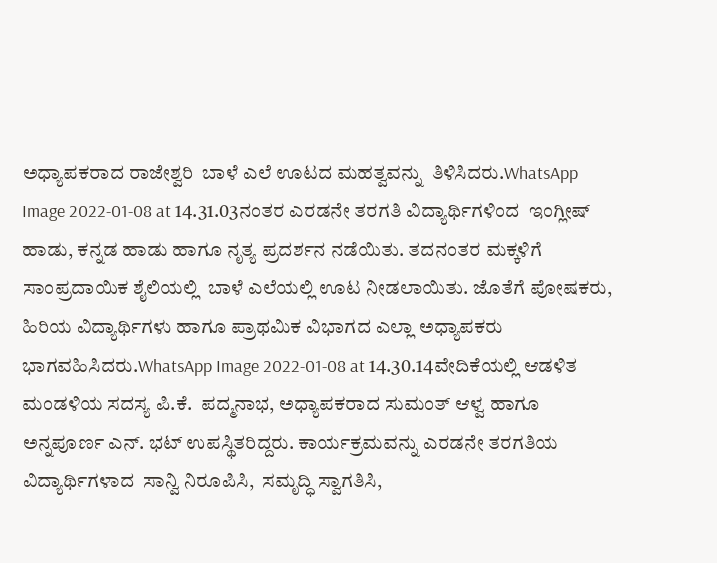ಅಧ್ಯಾಪಕರಾದ ರಾಜೇಶ್ವರಿ  ಬಾಳೆ ಎಲೆ ಊಟದ ಮಹತ್ವವನ್ನು  ತಿಳಿಸಿದರು.WhatsApp Image 2022-01-08 at 14.31.03ನಂತರ ಎರಡನೇ ತರಗತಿ ವಿದ್ಯಾರ್ಥಿಗಳಿಂದ  ಇಂಗ್ಲೀಷ್ ಹಾಡು, ಕನ್ನಡ ಹಾಡು ಹಾಗೂ ನೃತ್ಯ ಪ್ರದರ್ಶನ ನಡೆಯಿತು. ತದನಂತರ ಮಕ್ಕಳಿಗೆ ಸಾಂಪ್ರದಾಯಿಕ ಶೈಲಿಯಲ್ಲಿ  ಬಾಳೆ ಎಲೆಯಲ್ಲಿ ಊಟ ನೀಡಲಾಯಿತು. ಜೊತೆಗೆ ಪೋಷಕರು, ಹಿರಿಯ ವಿದ್ಯಾರ್ಥಿಗಳು ಹಾಗೂ ಪ್ರಾಥಮಿಕ ವಿಭಾಗದ ಎಲ್ಲಾ ಅಧ್ಯಾಪಕರು  ಭಾಗವಹಿಸಿದರು.WhatsApp Image 2022-01-08 at 14.30.14ವೇದಿಕೆಯಲ್ಲಿ ಆಡಳಿತ ಮಂಡಳಿಯ ಸದಸ್ಯ ಪಿ.ಕೆ.  ಪದ್ಮನಾಭ, ಅಧ್ಯಾಪಕರಾದ ಸುಮಂತ್ ಆಳ್ವ ಹಾಗೂ  ಅನ್ನಪೂರ್ಣ ಎನ್. ಭಟ್ ಉಪಸ್ಥಿತರಿದ್ದರು. ಕಾರ್ಯಕ್ರಮವನ್ನು ಎರಡನೇ ತರಗತಿಯ ವಿದ್ಯಾರ್ಥಿಗಳಾದ  ಸಾನ್ವಿ ನಿರೂಪಿಸಿ,  ಸಮೃದ್ಧಿ ಸ್ವಾಗತಿಸಿ,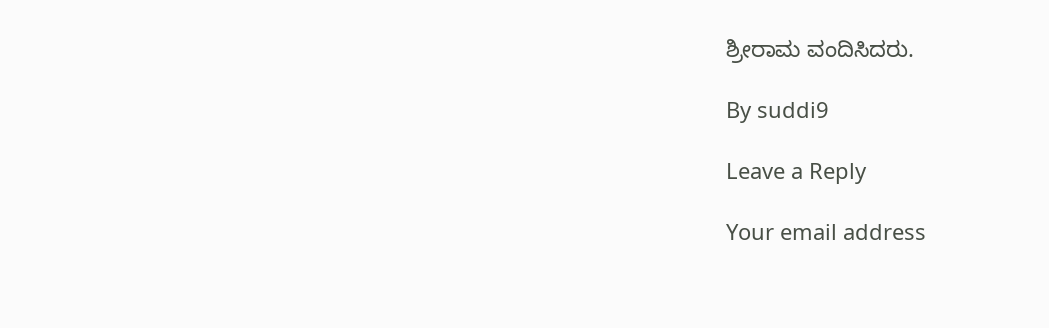ಶ್ರೀರಾಮ ವಂದಿಸಿದರು.

By suddi9

Leave a Reply

Your email address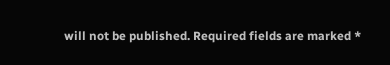will not be published. Required fields are marked *